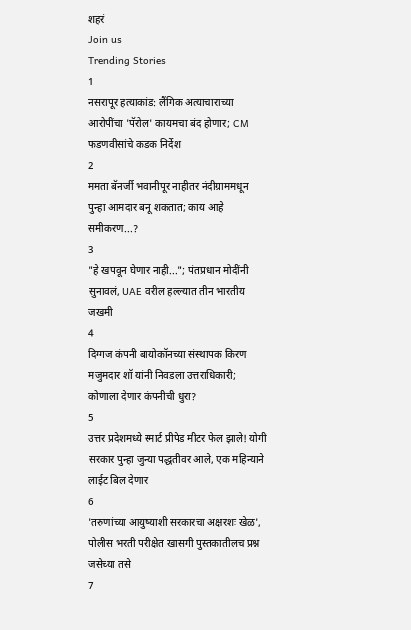शहरं
Join us
Trending Stories
1
नसरापूर हत्याकांड: लैंगिक अत्याचाराच्या आरोपींचा 'पॅरोल' कायमचा बंद होणार; CM फडणवीसांचे कडक निर्देश
2
ममता बॅनर्जी भवानीपूर नाहीतर नंदीग्राममधून पुन्हा आमदार बनू शकतात; काय आहे समीकरण...?
3
"हे खपवून घेणार नाही..."; पंतप्रधान मोदींनी सुनावलं, UAE वरील हल्ल्यात तीन भारतीय जखमी
4
दिग्गज कंपनी बायोकॉनच्या संस्थापक किरण मजुमदार शॉ यांनी निवडला उत्तराधिकारी; कोणाला देणार कंपनीची धुरा?
5
उत्तर प्रदेशमध्ये स्मार्ट प्रीपेड मीटर फेल झाले! योगी सरकार पुन्हा जुन्या पद्धतीवर आले, एक महिन्याने लाईट बिल देणार
6
'तरुणांच्या आयुष्याशी सरकारचा अक्षरशः खेळ', पोलीस भरती परीक्षेत खासगी पुस्तकातीलच प्रश्न जसेच्या तसे
7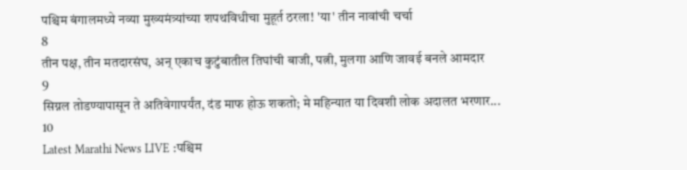पश्चिम बंगालमध्ये नव्या मुख्यमंत्र्यांच्या शपथविधीचा मुहूर्त ठरला! 'या' तीन नावांची चर्चा
8
तीन पक्ष, तीन मतदारसंघ, अन् एकाच कुटुंबातील तिघांची बाजी, पत्नी, मुलगा आणि जावई बनले आमदार
9
सिग्नल तोडण्यापासून ते अतिवेगापर्यंत, दंड माफ होऊ शकतो; मे महिन्यात या दिवशी लोक अदालत भरणार...
10
Latest Marathi News LIVE :पश्चिम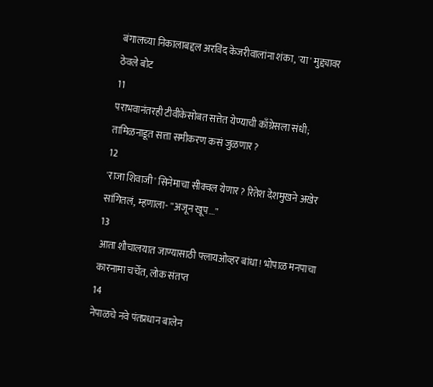बंगालच्या निकालाबद्दल अरविंद केजरीवालांना शंका, 'या' मुद्द्यावर ठेवले बोट
11
पराभवानंतरही टीवीकेसोबत सत्तेत येण्याची काँग्रेसला संधी; तामिळनाडूत सत्ता समीकरण कसं जुळणार?
12
'राजा शिवाजी' सिनेमाचा सीक्वल येणार? रितेश देशमुखने अखेर सांगितलं, म्हणाला- "अजून खूप..."
13
आता शौचालयात जाण्यासाठी फ्लायओव्हर बांधा! भोपाळ मनपाचा कारनामा चर्चेत, लोक संतप्त
14
नेपाळचे नवे पंतप्रधान बालेन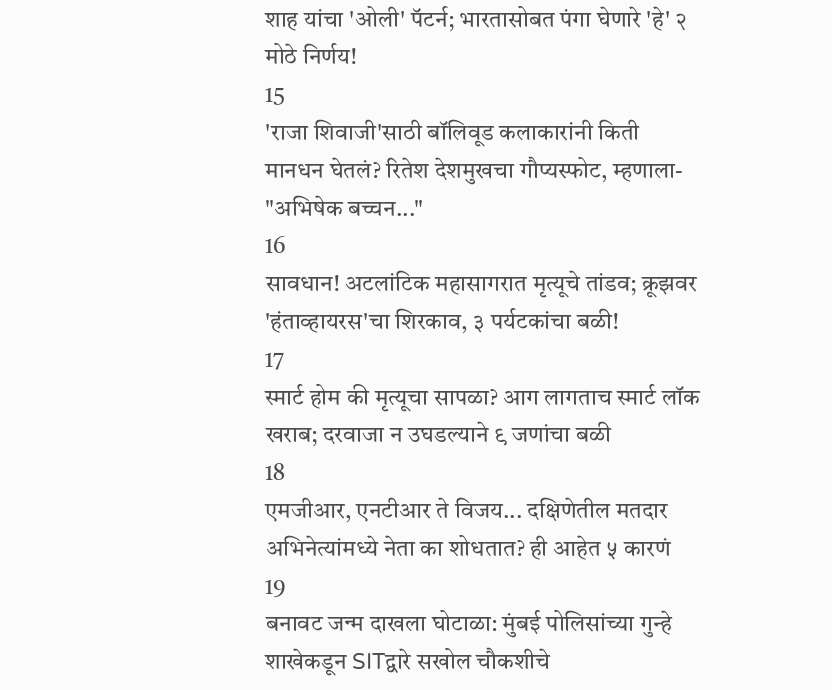शाह यांचा 'ओली' पॅटर्न; भारतासोबत पंगा घेणारे 'हे' २ मोठे निर्णय!
15
'राजा शिवाजी'साठी बॉलिवूड कलाकारांनी किती मानधन घेतलं? रितेश देशमुखचा गौप्यस्फोट, म्हणाला- "अभिषेक बच्चन..."
16
सावधान! अटलांटिक महासागरात मृत्यूचे तांडव; क्रूझवर 'हंताव्हायरस'चा शिरकाव, ३ पर्यटकांचा बळी!
17
स्मार्ट होम की मृत्यूचा सापळा? आग लागताच स्मार्ट लॉक खराब; दरवाजा न उघडल्याने ९ जणांचा बळी
18
एमजीआर, एनटीआर ते विजय... दक्षिणेतील मतदार अभिनेत्यांमध्ये नेता का शोधतात? ही आहेत ५ कारणं
19
बनावट जन्म दाखला घोटाळा: मुंबई पोलिसांच्या गुन्हे शाखेकडून SITद्वारे सखोल चौकशीचे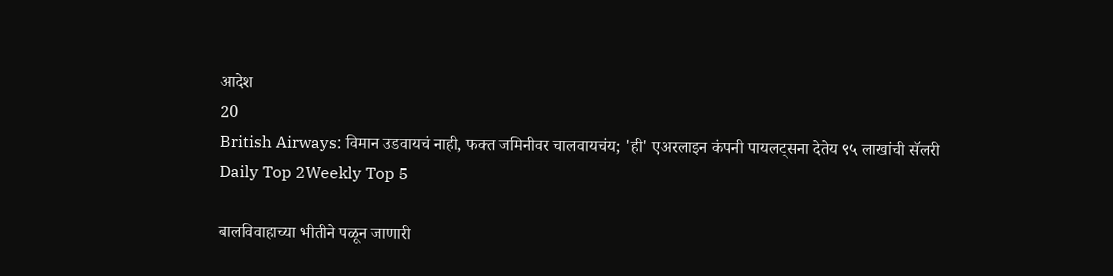आदेश
20
British Airways: विमान उडवायचं नाही, फक्त जमिनीवर चालवायचंय; 'ही' एअरलाइन कंपनी पायलट्सना देतेय ९५ लाखांची सॅलरी
Daily Top 2Weekly Top 5

बालविवाहाच्या भीतीने पळून जाणारी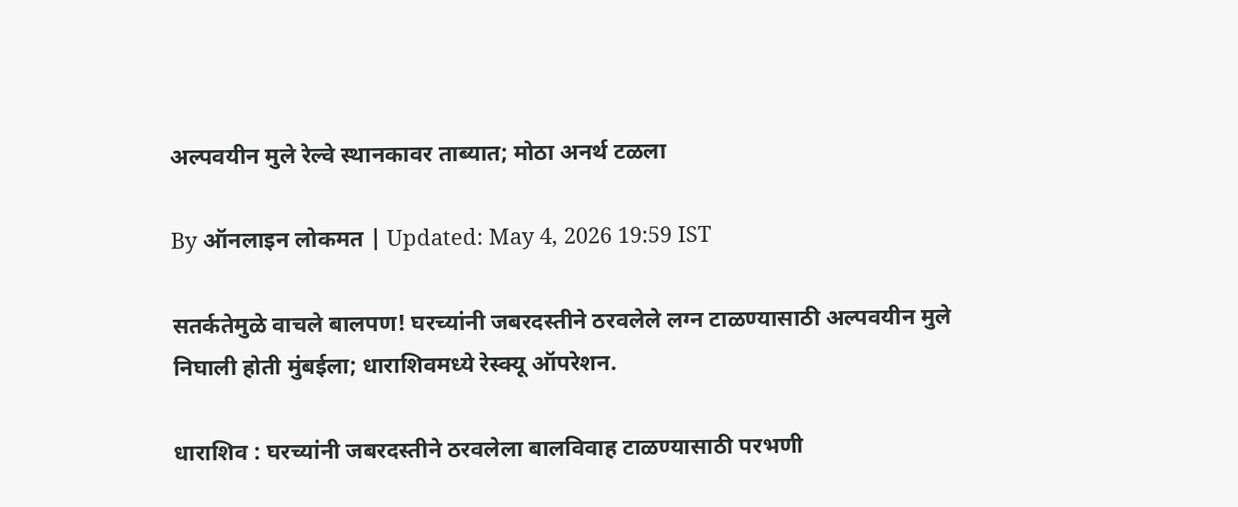अल्पवयीन मुले रेल्वे स्थानकावर ताब्यात; मोठा अनर्थ टळला

By ऑनलाइन लोकमत | Updated: May 4, 2026 19:59 IST

सतर्कतेमुळे वाचले बालपण! घरच्यांनी जबरदस्तीने ठरवलेले लग्न टाळण्यासाठी अल्पवयीन मुले निघाली होती मुंबईला; धाराशिवमध्ये रेस्क्यू ऑपरेशन.

धाराशिव : घरच्यांनी जबरदस्तीने ठरवलेला बालविवाह टाळण्यासाठी परभणी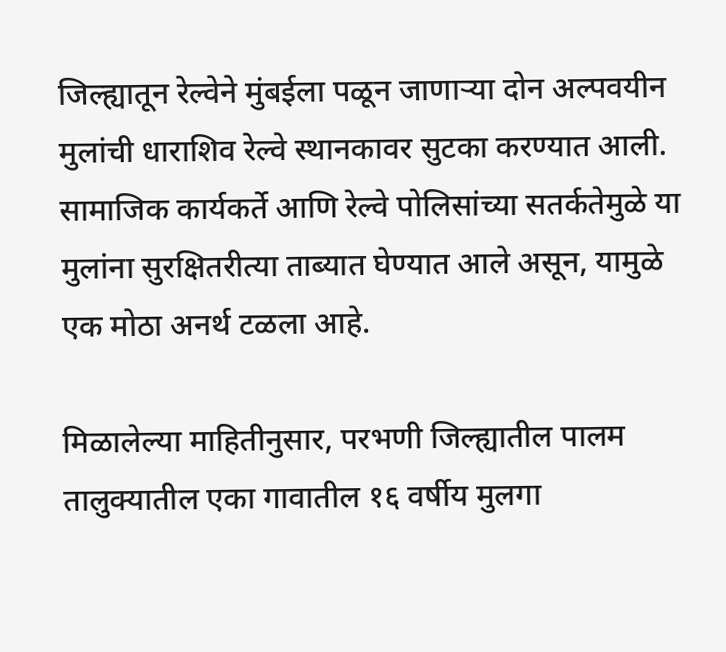जिल्ह्यातून रेल्वेने मुंबईला पळून जाणाऱ्या दोन अल्पवयीन मुलांची धाराशिव रेल्वे स्थानकावर सुटका करण्यात आली. सामाजिक कार्यकर्ते आणि रेल्वे पोलिसांच्या सतर्कतेमुळे या मुलांना सुरक्षितरीत्या ताब्यात घेण्यात आले असून, यामुळे एक मोठा अनर्थ टळला आहे.

मिळालेल्या माहितीनुसार, परभणी जिल्ह्यातील पालम तालुक्यातील एका गावातील १६ वर्षीय मुलगा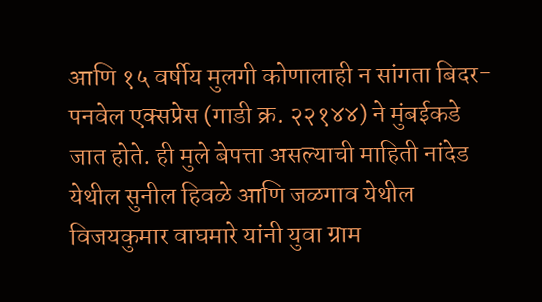आणि १५ वर्षीय मुलगी कोणालाही न सांगता बिदर-पनवेल एक्सप्रेस (गाडी क्र. २२१४४) ने मुंबईकडे जात होते. ही मुले बेपत्ता असल्याची माहिती नांदेड येथील सुनील हिवळे आणि जळगाव येथील विजयकुमार वाघमारे यांनी युवा ग्राम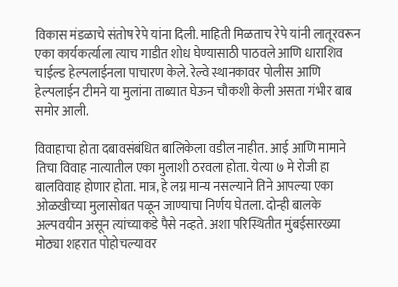विकास मंडळाचे संतोष रेपे यांना दिली. माहिती मिळताच रेपे यांनी लातूरवरून एका कार्यकर्त्याला त्याच गाडीत शोध घेण्यासाठी पाठवले आणि धाराशिव चाईल्ड हेल्पलाईनला पाचारण केले. रेल्वे स्थानकावर पोलीस आणि हेल्पलाईन टीमने या मुलांना ताब्यात घेऊन चौकशी केली असता गंभीर बाब समोर आली.

विवाहाचा होता दबावसंबंधित बालिकेला वडील नाहीत. आई आणि मामाने तिचा विवाह नात्यातील एका मुलाशी ठरवला होता. येत्या ७ मे रोजी हा बालविवाह होणार होता. मात्र, हे लग्न मान्य नसल्याने तिने आपल्या एका ओळखीच्या मुलासोबत पळून जाण्याचा निर्णय घेतला. दोन्ही बालके अल्पवयीन असून त्यांच्याकडे पैसे नव्हते. अशा परिस्थितीत मुंबईसारख्या मोठ्या शहरात पोहोचल्यावर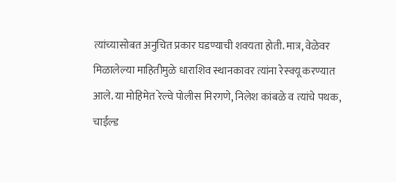त्यांच्यासोबत अनुचित प्रकार घडण्याची शक्यता होती. मात्र, वेळेवर मिळालेल्या माहितीमुळे धाराशिव स्थानकावर त्यांना रेस्क्यू करण्यात आले. या मोहिमेत रेल्वे पोलीस मिरगणे, निलेश कांबळे व त्यांचे पथक, चाईल्ड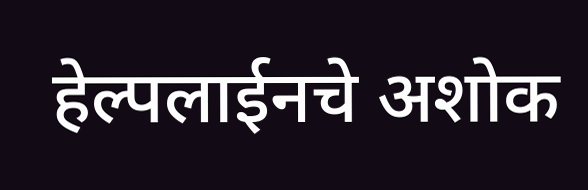हेल्पलाईनचे अशोक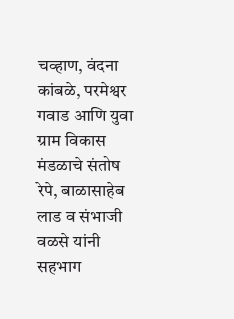चव्हाण, वंदना कांबळे, परमेश्वर गवाड आणि युवा ग्राम विकास मंडळाचे संतोष रेपे, बाळासाहेब लाड व संभाजी वळसे यांनी सहभाग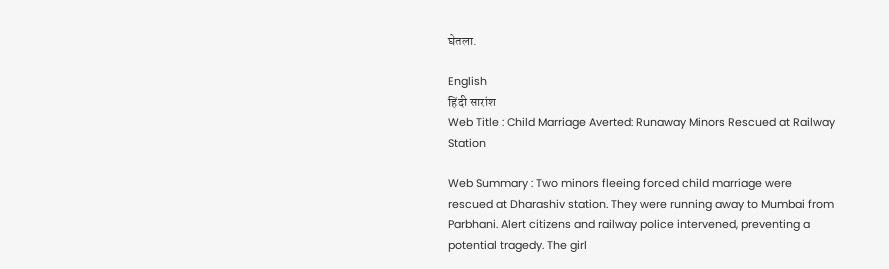घेतला.

English
हिंदी सारांश
Web Title : Child Marriage Averted: Runaway Minors Rescued at Railway Station

Web Summary : Two minors fleeing forced child marriage were rescued at Dharashiv station. They were running away to Mumbai from Parbhani. Alert citizens and railway police intervened, preventing a potential tragedy. The girl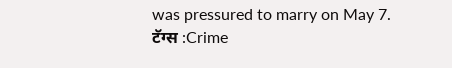was pressured to marry on May 7.
टॅग्स :Crime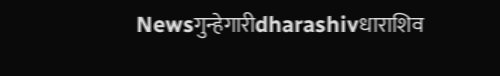Newsगुन्हेगारीdharashivधाराशिव